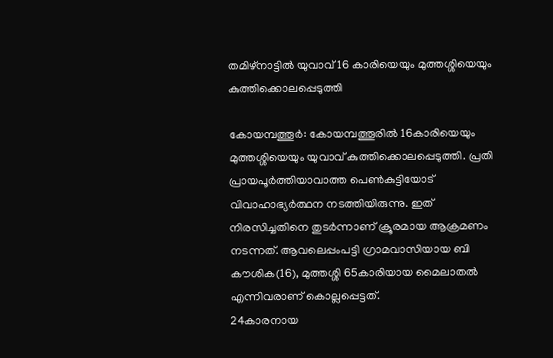തമിഴ്‌നാട്ടില്‍ യുവാവ് 16 കാരിയെയും മുത്തശ്ശിയെയും കുത്തിക്കൊലപ്പെടുത്തി

കോയമ്പത്തൂര്‍: കോയമ്പത്തൂരില്‍ 16കാരിയെയും മുത്തശ്ശിയെയും യുവാവ് കുത്തിക്കൊലപ്പെടുത്തി. പ്രതി പ്രായപൂര്‍ത്തിയാവാത്ത പെണ്‍കുട്ടിയോട് വിവാഹാഭ്യര്‍ത്ഥന നടത്തിയിരുന്നു. ഇത് നിരസിച്ചതിനെ തുടര്‍ന്നാണ് ക്രൂരമായ ആക്രമണം നടന്നത്. ആവലെപ്പംപട്ടി ഗ്രാമവാസിയായ ബി കൗശിക(16), മുത്തശ്ശി 65കാരിയായ മൈലാതല്‍ എന്നിവരാണ് കൊല്ലപ്പെട്ടത്.
24കാരനായ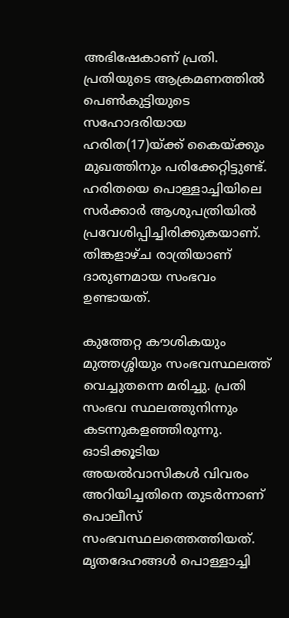അഭിഷേകാണ് പ്രതി. പ്രതിയുടെ ആക്രമണത്തില്‍ പെണ്‍കുട്ടിയുടെ സഹോദരിയായ ഹരിത(17)യ്ക്ക് കൈയ്ക്കും മുഖത്തിനും പരിക്കേറ്റിട്ടുണ്ട്. ഹരിതയെ പൊള്ളാച്ചിയിലെ സര്‍ക്കാര്‍ ആശുപത്രിയില്‍ പ്രവേശിപ്പിച്ചിരിക്കുകയാണ്. തിങ്കളാഴ്ച രാത്രിയാണ് ദാരുണമായ സംഭവം ഉണ്ടായത്.

കുത്തേറ്റ കൗശികയും മുത്തശ്ശിയും സംഭവസ്ഥലത്ത് വെച്ചുതന്നെ മരിച്ചു. പ്രതി സംഭവ സ്ഥലത്തുനിന്നും കടന്നുകളഞ്ഞിരുന്നു. ഓടിക്കൂടിയ അയല്‍വാസികള്‍ വിവരം അറിയിച്ചതിനെ തുടര്‍ന്നാണ് പൊലീസ് സംഭവസ്ഥലത്തെത്തിയത്. മൃതദേഹങ്ങള്‍ പൊള്ളാച്ചി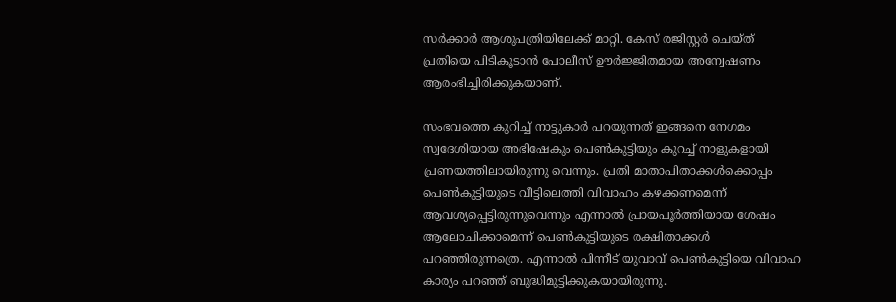സര്‍ക്കാര്‍ ആശുപത്രിയിലേക്ക് മാറ്റി. കേസ് രജിസ്റ്റര്‍ ചെയ്ത് പ്രതിയെ പിടികൂടാന്‍ പോലീസ് ഊര്‍ജ്ജിതമായ അന്വേഷണം ആരംഭിച്ചിരിക്കുകയാണ്.

സംഭവത്തെ കുറിച്ച് നാട്ടുകാര്‍ പറയുന്നത് ഇങ്ങനെ നേഗമം സ്വദേശിയായ അഭിഷേകും പെണ്‍കുട്ടിയും കുറച്ച് നാളുകളായി പ്രണയത്തിലായിരുന്നു വെന്നും. പ്രതി മാതാപിതാക്കള്‍ക്കൊപ്പം പെണ്‍കുട്ടിയുടെ വീട്ടിലെത്തി വിവാഹം കഴക്കണമെന്ന് ആവശ്യപ്പെട്ടിരുന്നുവെന്നും എന്നാല്‍ പ്രായപൂര്‍ത്തിയായ ശേഷം ആലോചിക്കാമെന്ന് പെണ്‍കുട്ടിയുടെ രക്ഷിതാക്കള്‍ പറഞ്ഞിരുന്നത്രെ. എന്നാല്‍ പിന്നീട് യുവാവ് പെണ്‍കുട്ടിയെ വിവാഹ കാര്യം പറഞ്ഞ് ബുദ്ധിമുട്ടിക്കുകയായിരുന്നു.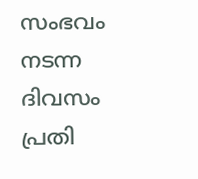സംഭവം നടന്ന ദിവസം പ്രതി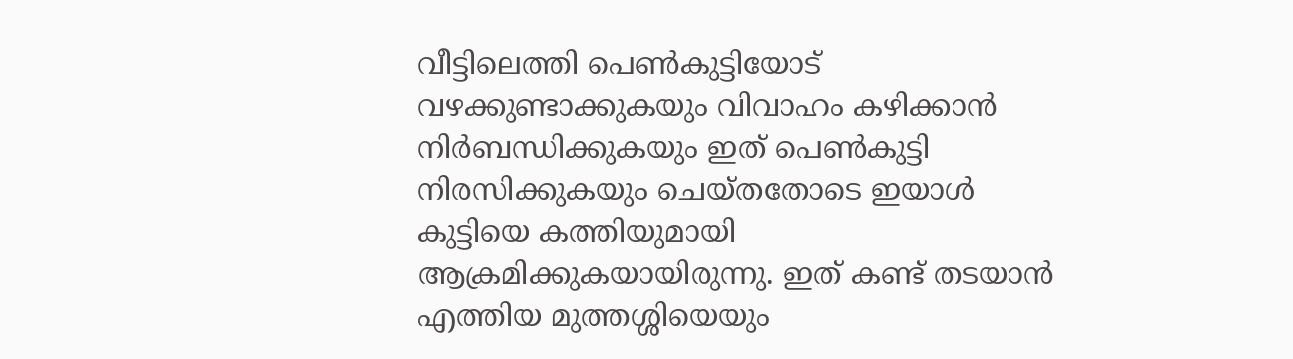വീട്ടിലെത്തി പെണ്‍കുട്ടിയോട് വഴക്കുണ്ടാക്കുകയും വിവാഹം കഴിക്കാന്‍ നിര്‍ബന്ധിക്കുകയും ഇത് പെണ്‍കുട്ടി നിരസിക്കുകയും ചെയ്തതോടെ ഇയാള്‍ കുട്ടിയെ കത്തിയുമായി ആക്രമിക്കുകയായിരുന്നു. ഇത് കണ്ട് തടയാന്‍ എത്തിയ മുത്തശ്ശിയെയും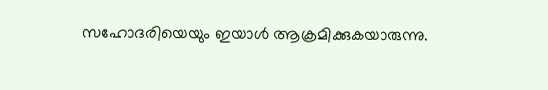സഹോദരിയെയും ഇയാള്‍ ആക്രമിക്കുകയാരുന്നു.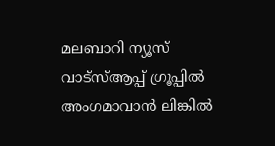മലബാറി ന്യൂസ് വാട്‌സ്ആപ്പ് ഗ്രൂപ്പില്‍ അംഗമാവാന്‍ ലിങ്കില്‍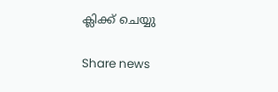ക്ലിക്ക് ചെയ്യു

Share news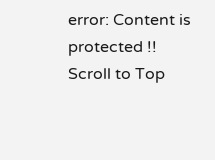error: Content is protected !!
Scroll to Top